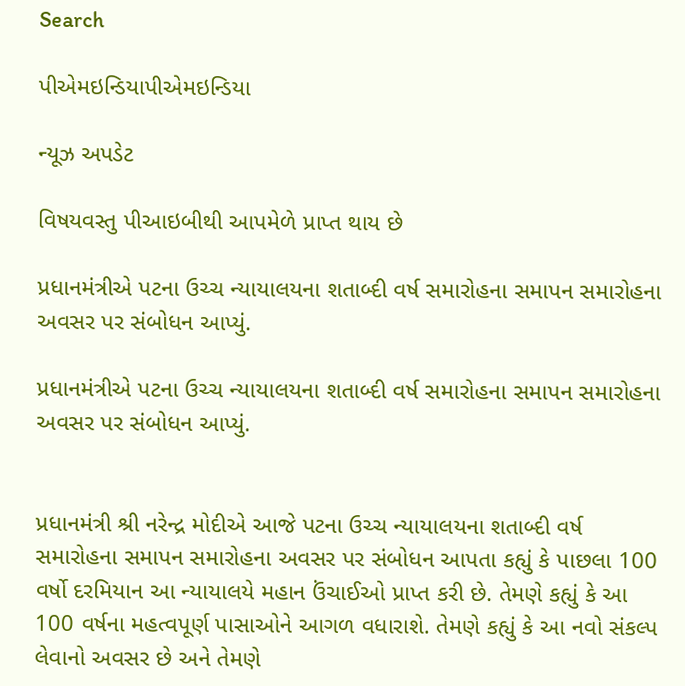Search

પીએમઇન્ડિયાપીએમઇન્ડિયા

ન્યૂઝ અપડેટ

વિષયવસ્તુ પીઆઇબીથી આપમેળે પ્રાપ્ત થાય છે

પ્રધાનમંત્રીએ પટના ઉચ્ચ ન્યાયાલયના શતાબ્દી વર્ષ સમારોહના સમાપન સમારોહના અવસર પર સંબોધન આપ્યું.

પ્રધાનમંત્રીએ પટના ઉચ્ચ ન્યાયાલયના શતાબ્દી વર્ષ સમારોહના સમાપન સમારોહના અવસર પર સંબોધન આપ્યું.


પ્રધાનમંત્રી શ્રી નરેન્દ્ર મોદીએ આજે પટના ઉચ્ચ ન્યાયાલયના શતાબ્દી વર્ષ સમારોહના સમાપન સમારોહના અવસર પર સંબોધન આપતા કહ્યું કે પાછલા 100 વર્ષો દરમિયાન આ ન્યાયાલયે મહાન ઉંચાઈઓ પ્રાપ્ત કરી છે. તેમણે કહ્યું કે આ 100 વર્ષના મહત્વપૂર્ણ પાસાઓને આગળ વધારાશે. તેમણે કહ્યું કે આ નવો સંકલ્પ લેવાનો અવસર છે અને તેમણે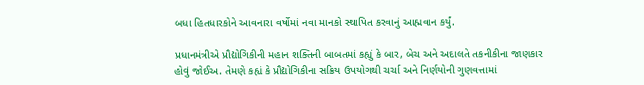બધા હિતધારકોને આવનારા વર્ષોમાં નવા માનકો સ્થાપિત કરવાનું આહ્મવાન કર્યું.

પ્રધાનમંત્રીએ પ્રૌદ્યોગિકીની મહાન શક્તિની બાબતમાં કહ્યું કે બાર, બેચ અને અદાલતે તકનીકીના જાણકાર હોવું જોઈઅ. તેમણે કહ્યં કે પ્રૌદ્યોગિકીના સક્રિય ઉપયોગથી ચર્ચા અને નિર્ણયોની ગુણવત્તામાં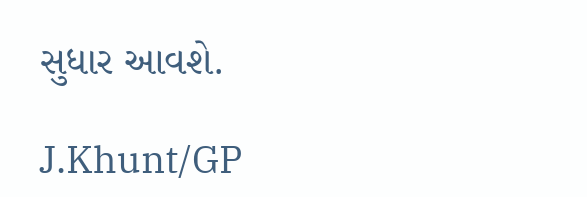સુધાર આવશે.

J.Khunt/GP